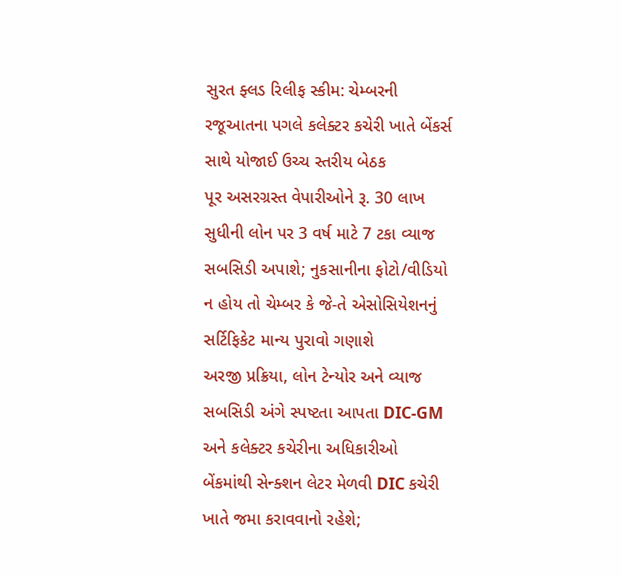સુરત ફ્લડ રિલીફ સ્કીમ: ચેમ્બરની રજૂઆતના પગલે કલેક્ટર કચેરી ખાતે બેંકર્સ સાથે યોજાઈ ઉચ્ચ સ્તરીય બેઠક
પૂર અસરગ્રસ્ત વેપારીઓને રૂ. 30 લાખ સુધીની લોન પર 3 વર્ષ માટે 7 ટકા વ્યાજ સબસિડી અપાશે; નુકસાનીના ફોટો/વીડિયો ન હોય તો ચેમ્બર કે જે-તે એસોસિયેશનનું સર્ટિફિકેટ માન્ય પુરાવો ગણાશે
અરજી પ્રક્રિયા, લોન ટેન્યોર અને વ્યાજ સબસિડી અંગે સ્પષ્ટતા આપતા DIC-GM અને કલેક્ટર કચેરીના અધિકારીઓ
બેંકમાંથી સેન્ક્શન લેટર મેળવી DIC કચેરી ખાતે જમા કરાવવાનો રહેશે;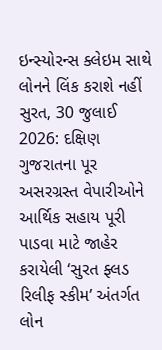ઇન્સ્યોરન્સ ક્લેઇમ સાથે લોનને લિંક કરાશે નહીં
સુરત, 30 જુલાઈ 2026: દક્ષિણ ગુજરાતના પૂર અસરગ્રસ્ત વેપારીઓને આર્થિક સહાય પૂરી પાડવા માટે જાહેર કરાયેલી ‘સુરત ફ્લડ રિલીફ સ્કીમ’ અંતર્ગત લોન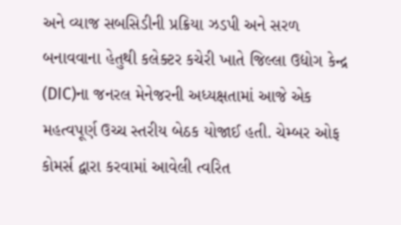અને વ્યાજ સબસિડીની પ્રક્રિયા ઝડપી અને સરળ બનાવવાના હેતુથી કલેક્ટર કચેરી ખાતે જિલ્લા ઉદ્યોગ કેન્દ્ર (DIC)ના જનરલ મેનેજરની અધ્યક્ષતામાં આજે એક મહત્વપૂર્ણ ઉચ્ચ સ્તરીય બેઠક યોજાઈ હતી. ચેમ્બર ઓફ કોમર્સ દ્વારા કરવામાં આવેલી ત્વરિત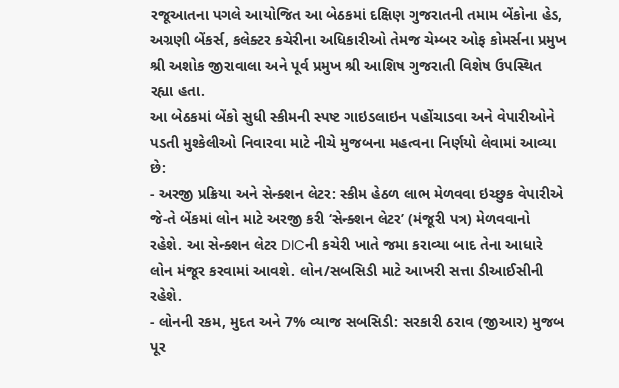રજૂઆતના પગલે આયોજિત આ બેઠકમાં દક્ષિણ ગુજરાતની તમામ બેંકોના હેડ, અગ્રણી બેંકર્સ, કલેક્ટર કચેરીના અધિકારીઓ તેમજ ચેમ્બર ઓફ કોમર્સના પ્રમુખ શ્રી અશોક જીરાવાલા અને પૂર્વ પ્રમુખ શ્રી આશિષ ગુજરાતી વિશેષ ઉપસ્થિત રહ્યા હતા.
આ બેઠકમાં બેંકો સુધી સ્કીમની સ્પષ્ટ ગાઇડલાઇન પહોંચાડવા અને વેપારીઓને પડતી મુશ્કેલીઓ નિવારવા માટે નીચે મુજબના મહત્વના નિર્ણયો લેવામાં આવ્યા છે:
- અરજી પ્રક્રિયા અને સેન્ક્શન લેટર: સ્કીમ હેઠળ લાભ મેળવવા ઇચ્છુક વેપારીએ જે-તે બેંકમાં લોન માટે અરજી કરી ‘સેન્ક્શન લેટર’ (મંજૂરી પત્ર) મેળવવાનો રહેશે. આ સેન્ક્શન લેટર DICની કચેરી ખાતે જમા કરાવ્યા બાદ તેના આધારે લોન મંજૂર કરવામાં આવશે. લોન/સબસિડી માટે આખરી સત્તા ડીઆઈસીની રહેશે.
- લોનની રકમ, મુદત અને 7% વ્યાજ સબસિડી: સરકારી ઠરાવ (જીઆર) મુજબ પૂર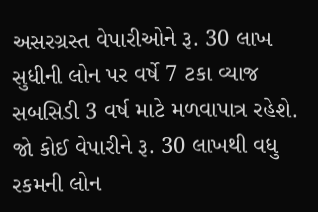અસરગ્રસ્ત વેપારીઓને રૂ. 30 લાખ સુધીની લોન પર વર્ષે 7 ટકા વ્યાજ સબસિડી 3 વર્ષ માટે મળવાપાત્ર રહેશે. જો કોઈ વેપારીને રૂ. 30 લાખથી વધુ રકમની લોન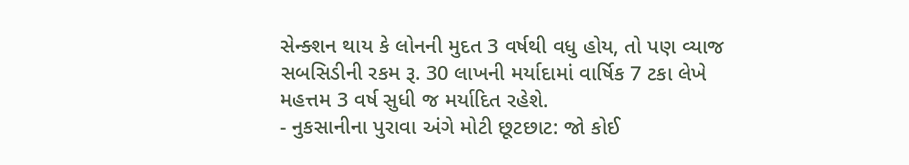સેન્ક્શન થાય કે લોનની મુદત 3 વર્ષથી વધુ હોય, તો પણ વ્યાજ સબસિડીની રકમ રૂ. 30 લાખની મર્યાદામાં વાર્ષિક 7 ટકા લેખે મહત્તમ 3 વર્ષ સુધી જ મર્યાદિત રહેશે.
- નુકસાનીના પુરાવા અંગે મોટી છૂટછાટ: જો કોઈ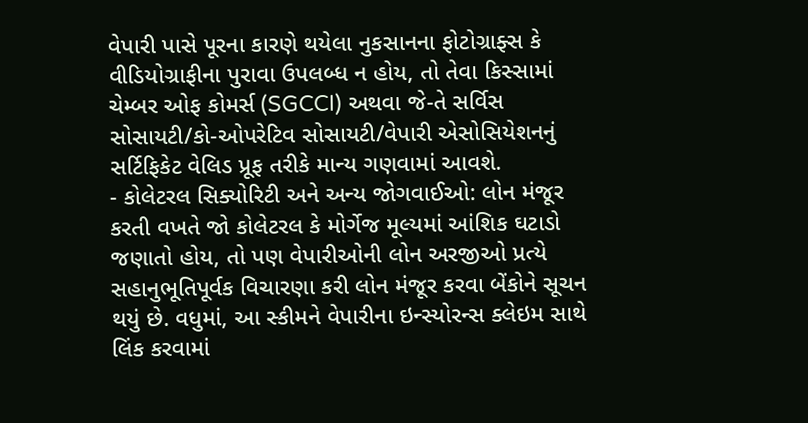વેપારી પાસે પૂરના કારણે થયેલા નુકસાનના ફોટોગ્રાફ્સ કે વીડિયોગ્રાફીના પુરાવા ઉપલબ્ધ ન હોય, તો તેવા કિસ્સામાં ચેમ્બર ઓફ કોમર્સ (SGCCI) અથવા જે-તે સર્વિસ સોસાયટી/કો-ઓપરેટિવ સોસાયટી/વેપારી એસોસિયેશનનું સર્ટિફિકેટ વેલિડ પ્રૂફ તરીકે માન્ય ગણવામાં આવશે.
- કોલેટરલ સિક્યોરિટી અને અન્ય જોગવાઈઓ: લોન મંજૂર કરતી વખતે જો કોલેટરલ કે મોર્ગેજ મૂલ્યમાં આંશિક ઘટાડો જણાતો હોય, તો પણ વેપારીઓની લોન અરજીઓ પ્રત્યે સહાનુભૂતિપૂર્વક વિચારણા કરી લોન મંજૂર કરવા બેંકોને સૂચન થયું છે. વધુમાં, આ સ્કીમને વેપારીના ઇન્સ્યોરન્સ ક્લેઇમ સાથે લિંક કરવામાં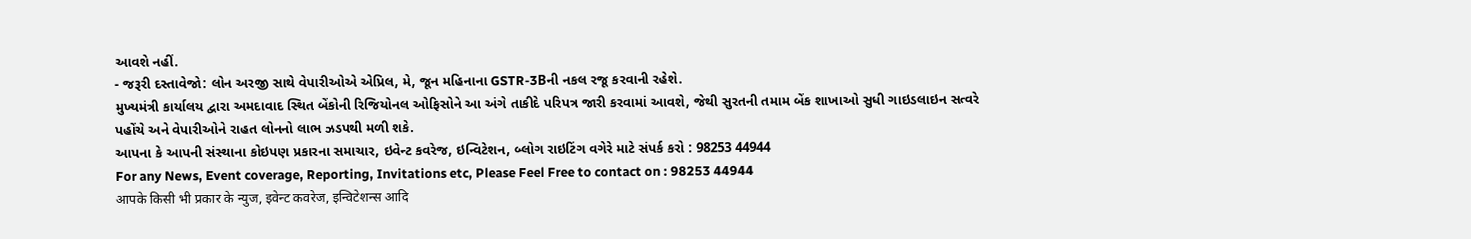આવશે નહીં.
- જરૂરી દસ્તાવેજો: લોન અરજી સાથે વેપારીઓએ એપ્રિલ, મે, જૂન મહિનાના GSTR-3Bની નકલ રજૂ કરવાની રહેશે.
મુખ્યમંત્રી કાર્યાલય દ્વારા અમદાવાદ સ્થિત બેંકોની રિજિયોનલ ઓફિસોને આ અંગે તાકીદે પરિપત્ર જારી કરવામાં આવશે, જેથી સુરતની તમામ બેંક શાખાઓ સુધી ગાઇડલાઇન સત્વરે પહોંચે અને વેપારીઓને રાહત લોનનો લાભ ઝડપથી મળી શકે.
આપના કે આપની સંસ્થાના કોઇપણ પ્રકારના સમાચાર, ઇવેન્ટ કવરેજ, ઇન્વિટેશન, બ્લોગ રાઇટિંગ વગેરે માટે સંપર્ક કરો : 98253 44944
For any News, Event coverage, Reporting, Invitations etc, Please Feel Free to contact on : 98253 44944
आपके किसी भी प्रकार के न्युज, इवेन्ट कवरेज, इन्विटेशन्स आदि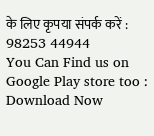के लिए कृपया संपर्क करें : 98253 44944
You Can Find us on Google Play store too : Download Now